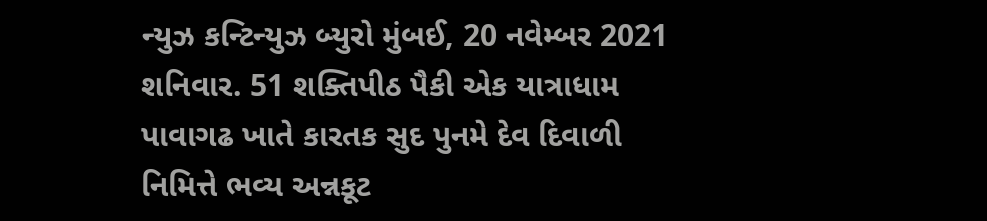ન્યુઝ કન્ટિન્યુઝ બ્યુરો મુંબઈ, 20 નવેમ્બર 2021 શનિવાર. 51 શક્તિપીઠ પૈકી એક યાત્રાધામ પાવાગઢ ખાતે કારતક સુદ પુનમે દેવ દિવાળી નિમિત્તે ભવ્ય અન્નકૂટ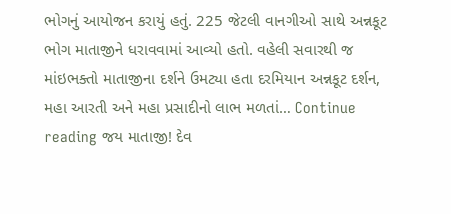ભોગનું આયોજન કરાયું હતું. 225 જેટલી વાનગીઓ સાથે અન્નકૂટ ભોગ માતાજીને ધરાવવામાં આવ્યો હતો. વહેલી સવારથી જ માંઇભક્તો માતાજીના દર્શને ઉમટ્યા હતા દરમિયાન અન્નકૂટ દર્શન, મહા આરતી અને મહા પ્રસાદીનો લાભ મળતાં… Continue reading જય માતાજી! દેવ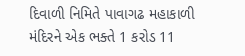દિવાળી નિમિતે પાવાગઢ મહાકાળી મંદિરને એક ભક્તે 1 કરોડ 11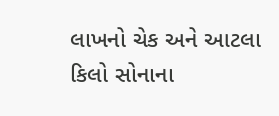લાખનો ચેક અને આટલા કિલો સોનાના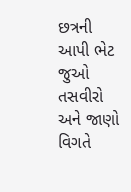છત્રની આપી ભેટ જુઓ તસવીરો અને જાણો વિગતે